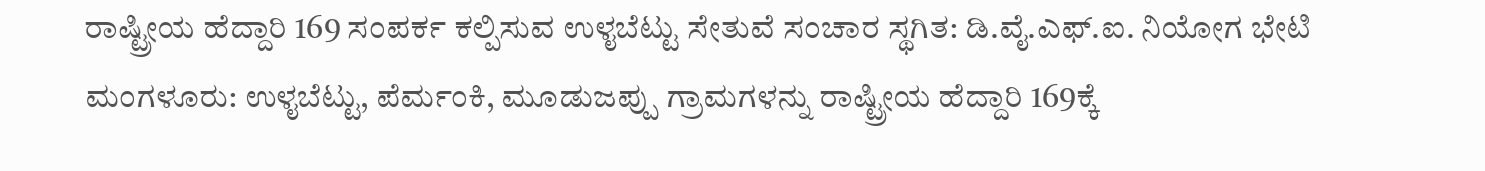ರಾಷ್ಟ್ರೀಯ ಹೆದ್ದಾರಿ 169 ಸಂಪರ್ಕ ಕಲ್ಪಿಸುವ ಉಳೖಬೆಟ್ಟು ಸೇತುವೆ ಸಂಚಾರ ಸ್ಥಗಿತ: ಡಿ.ವೈ.ಎಫ್.ಐ. ನಿಯೋಗ ಭೇಟಿ
ಮಂಗಳೂರು: ಉಳೖಬೆಟ್ಟು, ಪೆರ್ಮಂಕಿ, ಮೂಡುಜಪ್ಪು ಗ್ರಾಮಗಳನ್ನು ರಾಷ್ಟ್ರೀಯ ಹೆದ್ದಾರಿ 169ಕ್ಕೆ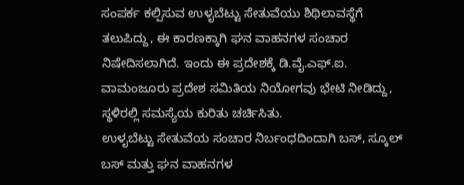ಸಂಪರ್ಕ ಕಲ್ಪಿಸುವ ಉಳೖಬೆಟ್ಟು ಸೇತುವೆಯು ಶಿಥಿಲಾವಸ್ಥೆಗೆ ತಲುಪಿದ್ದು, ಈ ಕಾರಣಕ್ಕಾಗಿ ಘನ ವಾಹನಗಳ ಸಂಚಾರ ನಿಷೇದಿಸಲಾಗಿದೆ. ಇಂದು ಈ ಪ್ರದೇಶಕ್ಕೆ ಡಿ.ವೈ.ಎಫ್.ಐ. ವಾಮಂಜೂರು ಪ್ರದೇಶ ಸಮಿತಿಯ ನಿಯೋಗವು ಭೇಟಿ ನೀಡಿದ್ದು, ಸ್ಥಳಿರಲ್ಲಿ ಸಮಸ್ಯೆಯ ಕುರಿತು ಚರ್ಚಿಸಿತು.
ಉಳೖಬೆಟ್ಟು ಸೇತುವೆಯ ಸಂಚಾರ ನಿರ್ಬಂಧದಿಂದಾಗಿ ಬಸ್, ಸ್ಕೂಲ್ ಬಸ್ ಮತ್ತು ಘನ ವಾಹನಗಳ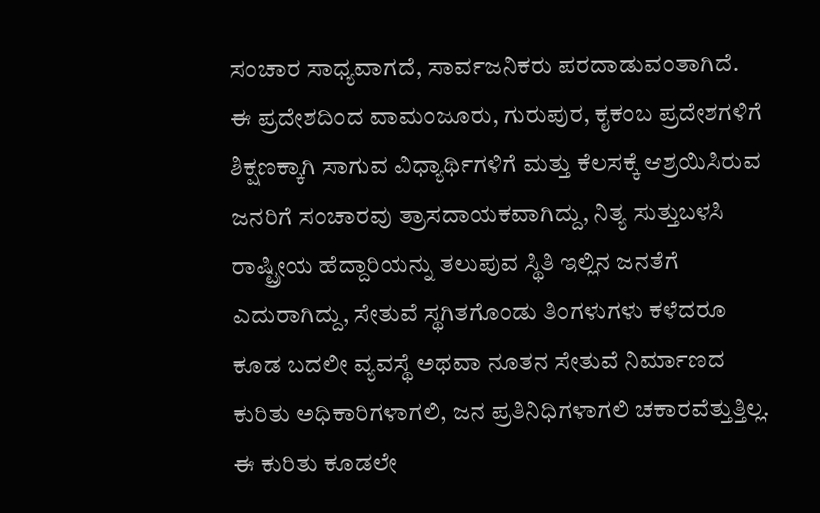ಸಂಚಾರ ಸಾಧ್ಯವಾಗದೆ, ಸಾರ್ವಜನಿಕರು ಪರದಾಡುವಂತಾಗಿದೆ.
ಈ ಪ್ರದೇಶದಿಂದ ವಾಮಂಜೂರು, ಗುರುಪುರ, ಕೖಕಂಬ ಪ್ರದೇಶಗಳಿಗೆ ಶಿಕ್ಷಣಕ್ಕಾಗಿ ಸಾಗುವ ವಿಧ್ಯಾರ್ಥಿಗಳಿಗೆ ಮತ್ತು ಕೆಲಸಕ್ಕೆ ಆಶ್ರಯಿಸಿರುವ ಜನರಿಗೆ ಸಂಚಾರವು ತ್ರಾಸದಾಯಕವಾಗಿದ್ದು, ನಿತ್ಯ ಸುತ್ತುಬಳಸಿ ರಾಷ್ಟ್ರೀಯ ಹೆದ್ದಾರಿಯನ್ನು ತಲುಪುವ ಸ್ಥಿತಿ ಇಲ್ಲಿನ ಜನತೆಗೆ ಎದುರಾಗಿದ್ದು, ಸೇತುವೆ ಸ್ಥಗಿತಗೊಂಡು ತಿಂಗಳುಗಳು ಕಳೆದರೂ ಕೂಡ ಬದಲೀ ವ್ಯವಸ್ಥೆ ಅಥವಾ ನೂತನ ಸೇತುವೆ ನಿರ್ಮಾಣದ ಕುರಿತು ಅಧಿಕಾರಿಗಳಾಗಲಿ, ಜನ ಪ್ರತಿನಿಧಿಗಳಾಗಲಿ ಚಕಾರವೆತ್ತುತ್ತಿಲ್ಲ. ಈ ಕುರಿತು ಕೂಡಲೇ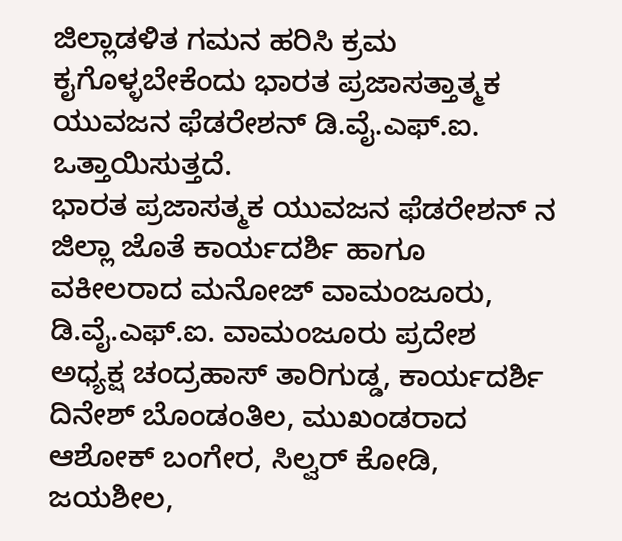ಜಿಲ್ಲಾಡಳಿತ ಗಮನ ಹರಿಸಿ ಕ್ರಮ ಕೖಗೊಳ್ಳಬೇಕೆಂದು ಭಾರತ ಪ್ರಜಾಸತ್ತಾತ್ಮಕ ಯುವಜನ ಫೆಡರೇಶನ್ ಡಿ.ವೈ.ಎಫ್.ಐ. ಒತ್ತಾಯಿಸುತ್ತದೆ.
ಭಾರತ ಪ್ರಜಾಸತ್ಮಕ ಯುವಜನ ಫೆಡರೇಶನ್ ನ ಜಿಲ್ಲಾ ಜೊತೆ ಕಾರ್ಯದರ್ಶಿ ಹಾಗೂ ವಕೀಲರಾದ ಮನೋಜ್ ವಾಮಂಜೂರು, ಡಿ.ವೈ.ಎಫ್.ಐ. ವಾಮಂಜೂರು ಪ್ರದೇಶ ಅಧ್ಯಕ್ಷ ಚಂದ್ರಹಾಸ್ ತಾರಿಗುಡ್ಡ, ಕಾರ್ಯದರ್ಶಿ ದಿನೇಶ್ ಬೊಂಡಂತಿಲ, ಮುಖಂಡರಾದ ಆಶೋಕ್ ಬಂಗೇರ, ಸಿಲ್ವರ್ ಕೋಡಿ, ಜಯಶೀಲ,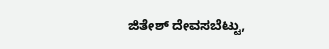ಜಿತೇಶ್ ದೇವಸಬೆಟ್ಟು,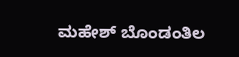ಮಹೇಶ್ ಬೊಂಡಂತಿಲ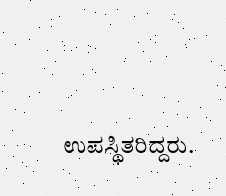ಉಪಸ್ಥಿತರಿದ್ದರು.